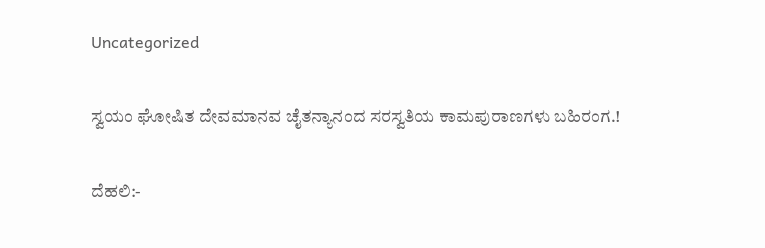Uncategorized

ಸ್ವಯಂ ಘೋಷಿತ ದೇವಮಾನವ ಚೈತನ್ಯಾನಂದ ಸರಸ್ವತಿಯ ಕಾಮಪುರಾಣಗಳು ಬಹಿರಂಗ.!

ದೆಹಲಿ:-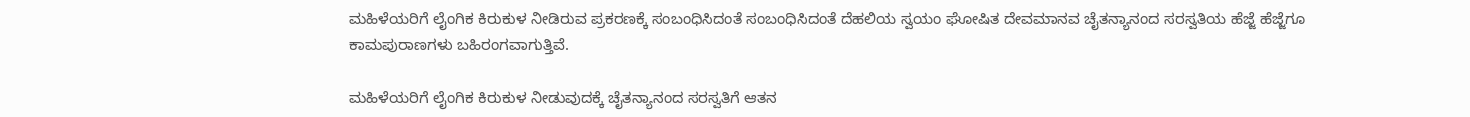ಮಹಿಳೆಯರಿಗೆ ಲೈಂಗಿಕ ಕಿರುಕುಳ ನೀಡಿರುವ ಪ್ರಕರಣಕ್ಕೆ ಸಂಬಂಧಿಸಿದಂತೆ ಸಂಬಂಧಿಸಿದಂತೆ ದೆಹಲಿಯ ಸ್ವಯಂ ಘೋಷಿತ ದೇವಮಾನವ ಚೈತನ್ಯಾನಂದ ಸರಸ್ವತಿಯ ಹೆಜ್ಜೆ ಹೆಜ್ಜೆಗೂ ಕಾಮಪುರಾಣಗಳು ಬಹಿರಂಗವಾಗುತ್ತಿವೆ.

ಮಹಿಳೆಯರಿಗೆ ಲೈಂಗಿಕ ಕಿರುಕುಳ ನೀಡುವುದಕ್ಕೆ ಚೈತನ್ಯಾನಂದ ಸರಸ್ವತಿಗೆ ಆತನ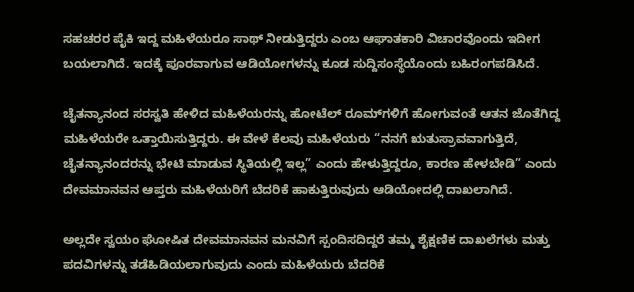ಸಹಚರರ ಪೈಕಿ ಇದ್ದ ಮಹಿಳೆಯರೂ ಸಾಥ್ ನೀಡುತ್ತಿದ್ದರು ಎಂಬ ಆಘಾತಕಾರಿ ವಿಚಾರವೊಂದು ಇದೀಗ ಬಯಲಾಗಿದೆ. ಇದಕ್ಕೆ ಪೂರವಾಗುವ ಆಡಿಯೋಗಳನ್ನು ಕೂಡ ಸುದ್ದಿಸಂಸ್ಥೆಯೊಂದು ಬಹಿರಂಗಪಡಿಸಿದೆ.

ಚೈತನ್ಯಾನಂದ ಸರಸ್ವತಿ ಹೇಳಿದ ಮಹಿಳೆಯರನ್ನು ಹೋಟೆಲ್ ರೂಮ್‌ಗಳಿಗೆ ಹೋಗುವಂತೆ ಆತನ ಜೊತೆಗಿದ್ದ ಮಹಿಳೆಯರೇ ಒತ್ತಾಯಿಸುತ್ತಿದ್ದರು. ಈ ವೇಳೆ ಕೆಲವು ಮಹಿಳೆಯರು “ನನಗೆ ಋತುಸ್ರಾವವಾಗುತ್ತಿದೆ, ಚೈತನ್ಯಾನಂದರನ್ನು ಭೇಟಿ ಮಾಡುವ ಸ್ಥಿತಿಯಲ್ಲಿ ಇಲ್ಲ” ಎಂದು ಹೇಳುತ್ತಿದ್ದರೂ, ಕಾರಣ ಹೇಳಬೇಡಿ” ಎಂದು ದೇವಮಾನವನ ಆಪ್ತರು ಮಹಿಳೆಯರಿಗೆ ಬೆದರಿಕೆ ಹಾಕುತ್ತಿರುವುದು ಆಡಿಯೋದಲ್ಲಿ ದಾಖಲಾಗಿದೆ.

ಅಲ್ಲದೇ ಸ್ವಯಂ ಘೋಷಿತ ದೇವಮಾನವನ ಮನವಿಗೆ ಸ್ಪಂದಿಸದಿದ್ದರೆ ತಮ್ಮ ಶೈಕ್ಷಣಿಕ ದಾಖಲೆಗಳು ಮತ್ತು ಪದವಿಗಳನ್ನು ತಡೆಹಿಡಿಯಲಾಗುವುದು ಎಂದು ಮಹಿಳೆಯರು ಬೆದರಿಕೆ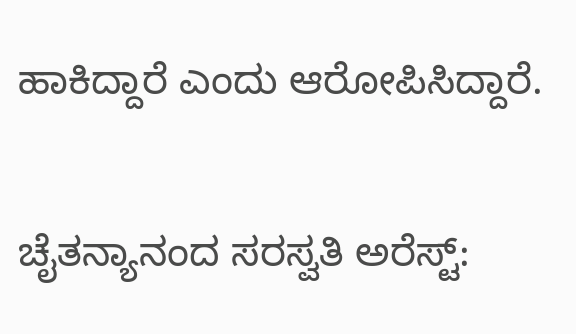ಹಾಕಿದ್ದಾರೆ ಎಂದು ಆರೋಪಿಸಿದ್ದಾರೆ.

ಚೈತನ್ಯಾನಂದ ಸರಸ್ವತಿ ಅರೆಸ್ಟ್: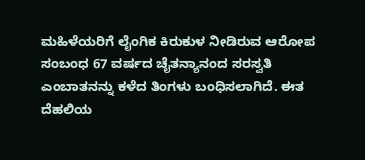ಮಹಿಳೆಯರಿಗೆ ಲೈಂಗಿಕ ಕಿರುಕುಳ ನೀಡಿರುವ ಆರೋಪ ಸಂಬಂಧ 67 ವರ್ಷದ ಚೈತನ್ಯಾನಂದ ಸರಸ್ವತಿ ಎಂಬಾತನನ್ನು ಕಳೆದ ತಿಂಗಳು ಬಂಧಿಸಲಾಗಿದೆ. ಈತ ದೆಹಲಿಯ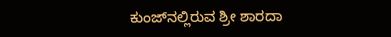ಕುಂಜ್‌ನಲ್ಲಿರುವ ಶ್ರೀ ಶಾರದಾ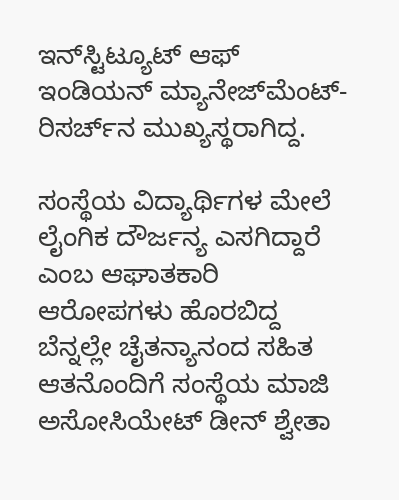ಇನ್‌ಸ್ಟಿಟ್ಯೂಟ್ ಆಫ್ ಇಂಡಿಯನ್ ಮ್ಯಾನೇಜ್‌ಮೆಂಟ್-ರಿಸರ್ಚ್‌ನ ಮುಖ್ಯಸ್ಥರಾಗಿದ್ದ.

ಸಂಸ್ಥೆಯ ವಿದ್ಯಾರ್ಥಿಗಳ ಮೇಲೆ ಲೈಂಗಿಕ ದೌರ್ಜನ್ಯ ಎಸಗಿದ್ದಾರೆ ಎಂಬ ಆಘಾತಕಾರಿ ಆರೋಪಗಳು ಹೊರಬಿದ್ದ ಬೆನ್ನಲ್ಲೇ ಚೈತನ್ಯಾನಂದ ಸಹಿತ ಆತನೊಂದಿಗೆ ಸಂಸ್ಥೆಯ ಮಾಜಿ ಅಸೋಸಿಯೇಟ್ ಡೀನ್ ಶ್ವೇತಾ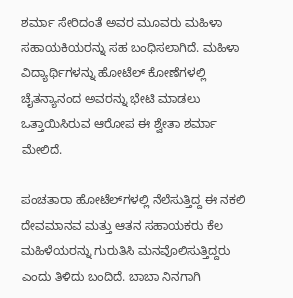ಶರ್ಮಾ ಸೇರಿದಂತೆ ಅವರ ಮೂವರು ಮಹಿಳಾ ಸಹಾಯಕಿಯರನ್ನು ಸಹ ಬಂಧಿಸಲಾಗಿದೆ. ಮಹಿಳಾ ವಿದ್ಯಾರ್ಥಿಗಳನ್ನು ಹೋಟೆಲ್ ಕೋಣೆಗಳಲ್ಲಿ ಚೈತನ್ಯಾನಂದ ಅವರನ್ನು ಭೇಟಿ ಮಾಡಲು ಒತ್ತಾಯಿಸಿರುವ ಆರೋಪ ಈ ಶ್ವೇತಾ ಶರ್ಮಾ ಮೇಲಿದೆ.

ಪಂಚತಾರಾ ಹೋಟೆಲ್‌ಗಳಲ್ಲಿ ನೆಲೆಸುತ್ತಿದ್ದ ಈ ನಕಲಿ ದೇವಮಾನವ ಮತ್ತು ಆತನ ಸಹಾಯಕರು ಕೆಲ ಮಹಿಳೆಯರನ್ನು ಗುರುತಿಸಿ ಮನವೊಲಿಸುತ್ತಿದ್ದರು ಎಂದು ತಿಳಿದು ಬಂದಿದೆ. ಬಾಬಾ ನಿನಗಾಗಿ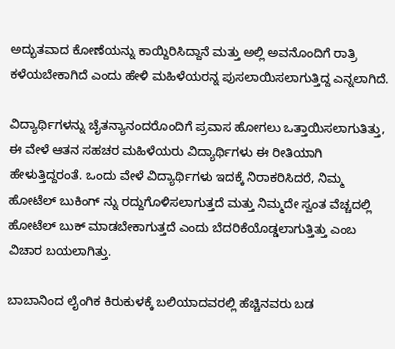ಅದ್ಭುತವಾದ ಕೋಣೆಯನ್ನು ಕಾಯ್ದಿರಿಸಿದ್ದಾನೆ ಮತ್ತು ಅಲ್ಲಿ ಅವನೊಂದಿಗೆ ರಾತ್ರಿ ಕಳೆಯಬೇಕಾಗಿದೆ ಎಂದು ಹೇಳಿ ಮಹಿಳೆಯರನ್ನ ಪುಸಲಾಯಿಸಲಾಗುತ್ತಿದ್ದ ಎನ್ನಲಾಗಿದೆ.

ವಿದ್ಯಾರ್ಥಿಗಳನ್ನು ಚೈತನ್ಯಾನಂದರೊಂದಿಗೆ ಪ್ರವಾಸ ಹೋಗಲು ಒತ್ತಾಯಿಸಲಾಗುತಿತ್ತು, ಈ ವೇಳೆ ಆತನ ಸಹಚರ ಮಹಿಳೆಯರು ವಿದ್ಯಾರ್ಥಿಗಳು ಈ ರೀತಿಯಾಗಿ ಹೇಳುತ್ತಿದ್ದರಂತೆ. ಒಂದು ವೇಳೆ ವಿದ್ಯಾರ್ಥಿಗಳು ಇದಕ್ಕೆ ನಿರಾಕರಿಸಿದರೆ, ನಿಮ್ಮ ಹೋಟೆಲ್ ಬುಕಿಂಗ್ ನ್ನು ರದ್ದುಗೊಳಿಸಲಾಗುತ್ತದೆ ಮತ್ತು ನಿಮ್ಮದೇ ಸ್ವಂತ ವೆಚ್ಚದಲ್ಲಿ ಹೋಟೆಲ್ ಬುಕ್ ಮಾಡಬೇಕಾಗುತ್ತದೆ ಎಂದು ಬೆದರಿಕೆಯೊಡ್ಡಲಾಗುತ್ತಿತ್ತು ಎಂಬ ವಿಚಾರ ಬಯಲಾಗಿತ್ತು.

ಬಾಬಾನಿಂದ ಲೈಂಗಿಕ ಕಿರುಕುಳಕ್ಕೆ ಬಲಿಯಾದವರಲ್ಲಿ ಹೆಚ್ಚಿನವರು ಬಡ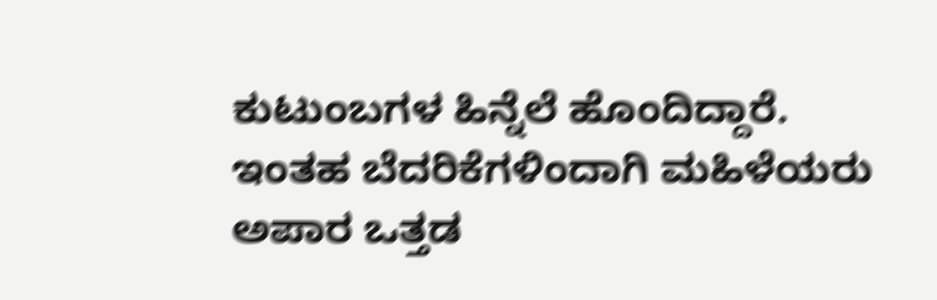ಕುಟುಂಬಗಳ ಹಿನ್ನೆಲೆ ಹೊಂದಿದ್ದಾರೆ. ಇಂತಹ ಬೆದರಿಕೆಗಳಿಂದಾಗಿ ಮಹಿಳೆಯರು ಅಪಾರ ಒತ್ತಡ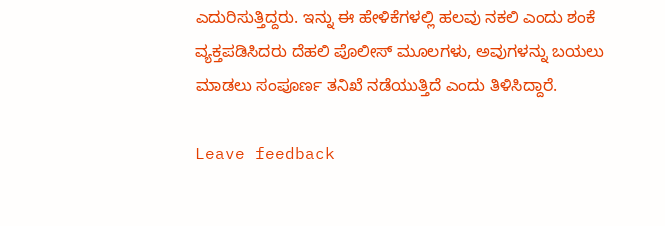ಎದುರಿಸುತ್ತಿದ್ದರು. ಇನ್ನು ಈ ಹೇಳಿಕೆಗಳಲ್ಲಿ ಹಲವು ನಕಲಿ ಎಂದು ಶಂಕೆ ವ್ಯಕ್ತಪಡಿಸಿದರು ದೆಹಲಿ ಪೊಲೀಸ್ ಮೂಲಗಳು, ಅವುಗಳನ್ನು ಬಯಲು ಮಾಡಲು ಸಂಪೂರ್ಣ ತನಿಖೆ ನಡೆಯುತ್ತಿದೆ ಎಂದು ತಿಳಿಸಿದ್ದಾರೆ.

Leave feedback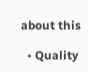about this

  • Quality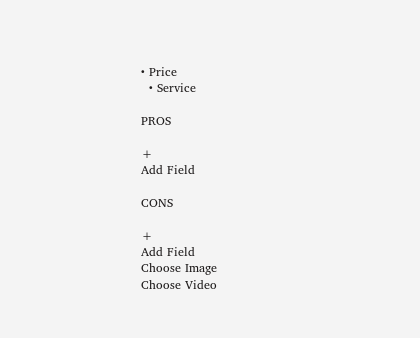• Price
  • Service

PROS

+
Add Field

CONS

+
Add Field
Choose Image
Choose Video